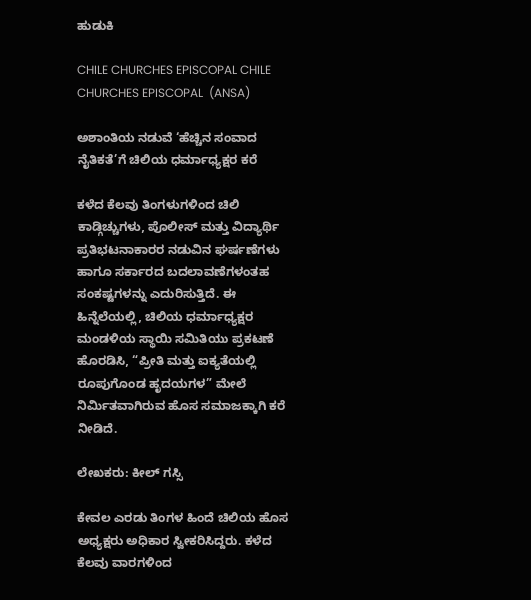ಹುಡುಕಿ

CHILE CHURCHES EPISCOPAL CHILE CHURCHES EPISCOPAL  (ANSA)

ಅಶಾಂತಿಯ ನಡುವೆ ‘ಹೆಚ್ಚಿನ ಸಂವಾದ ನೈತಿಕತೆ’ಗೆ ಚಿಲಿಯ ಧರ್ಮಾಧ್ಯಕ್ಷರ ಕರೆ

ಕಳೆದ ಕೆಲವು ತಿಂಗಳುಗಳಿಂದ ಚಿಲಿ ಕಾಡ್ಗಿಚ್ಚುಗಳು, ಪೊಲೀಸ್ ಮತ್ತು ವಿದ್ಯಾರ್ಥಿ ಪ್ರತಿಭಟನಾಕಾರರ ನಡುವಿನ ಘರ್ಷಣೆಗಳು ಹಾಗೂ ಸರ್ಕಾರದ ಬದಲಾವಣೆಗಳಂತಹ ಸಂಕಷ್ಟಗಳನ್ನು ಎದುರಿಸುತ್ತಿದೆ. ಈ ಹಿನ್ನೆಲೆಯಲ್ಲಿ, ಚಿಲಿಯ ಧರ್ಮಾಧ್ಯಕ್ಷರ ಮಂಡಳಿಯ ಸ್ಥಾಯಿ ಸಮಿತಿಯು ಪ್ರಕಟಣೆ ಹೊರಡಿಸಿ, “ಪ್ರೀತಿ ಮತ್ತು ಐಕ್ಯತೆಯಲ್ಲಿ ರೂಪುಗೊಂಡ ಹೃದಯಗಳ” ಮೇಲೆ ನಿರ್ಮಿತವಾಗಿರುವ ಹೊಸ ಸಮಾಜಕ್ಕಾಗಿ ಕರೆ ನೀಡಿದೆ.

ಲೇಖಕರು: ಕೀಲ್ ಗಸ್ಸಿ

ಕೇವಲ ಎರಡು ತಿಂಗಳ ಹಿಂದೆ ಚಿಲಿಯ ಹೊಸ ಅಧ್ಯಕ್ಷರು ಅಧಿಕಾರ ಸ್ವೀಕರಿಸಿದ್ದರು. ಕಳೆದ ಕೆಲವು ವಾರಗಳಿಂದ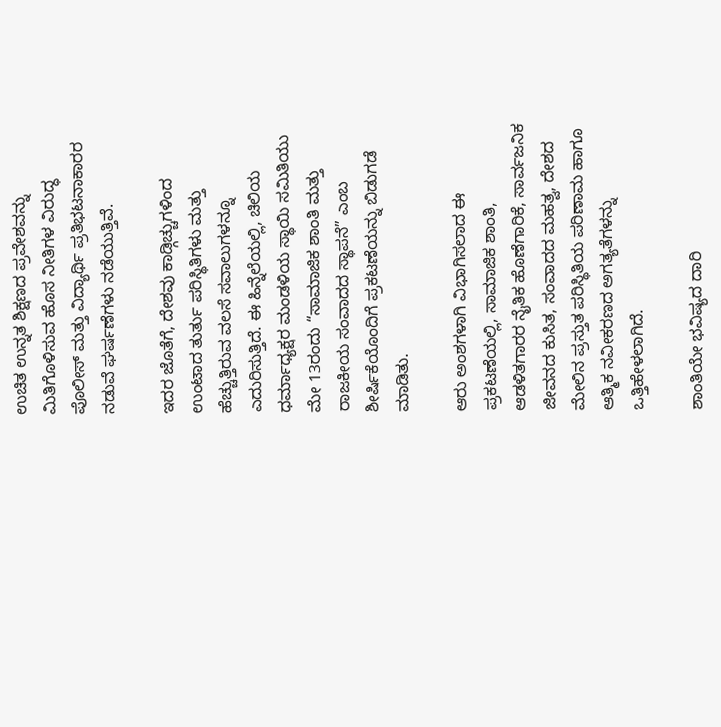ಉಚಿತ ಉನ್ನತ ಶಿಕ್ಷಣದ ಪ್ರವೇಶವನ್ನು ಮಿತಿಗೊಳಿಸುವ ಹೊಸ ನೀತಿಗಳ ವಿರುದ್ಧ ಪೊಲೀಸ್ ಮತ್ತು ವಿದ್ಯಾರ್ಥಿ ಪ್ರತಿಭಟನಾಕಾರರ ನಡುವೆ ಘರ್ಷಣೆಗಳು ನಡೆಯುತ್ತಿವೆ.

ಇದರ ಜೊತೆಗೆ, ದೇಶವು ಕಾಡ್ಗಿಚ್ಚುಗಳಿಂದ ಉಂಟಾದ ತುರ್ತು ಪರಿಸ್ಥಿತಿಗಳು ಮತ್ತು ಹೆಚ್ಚುತ್ತಿರುವ ವಲಸೆ ಸವಾಲುಗಳನ್ನೂ ಎದುರಿಸುತ್ತಿದೆ. ಈ ಹಿನ್ನೆಲೆಯಲ್ಲಿ, ಚಿಲಿಯ ಧರ್ಮಾಧ್ಯಕ್ಷರ ಮಂಡಳಿಯ ಸ್ಥಾಯಿ ಸಮಿತಿಯು ಮೇ 13ರಂದು “ಸಾಮಾಜಿಕ ಶಾಂತಿ ಮತ್ತು ರಾಜಕೀಯ ಸಂವಾದದ ಸ್ಥಾಪನೆ” ಎಂಬ ಶೀರ್ಷಿಕೆಯೊಂದಿಗೆ ಪ್ರಕಟಣೆಯನ್ನು ಬಿಡುಗಡೆ ಮಾಡಿತು.

ಆರು ಅಂಶಗಳಾಗಿ ವಿಭಾಗಿಸಲಾದ ಈ ಪ್ರಕಟಣೆಯಲ್ಲಿ, ಸಾಮಾಜಿಕ ಶಾಂತಿ, ಆಡಳಿತಗಾರರ ನೈತಿಕ ಹೊಣೆಗಾರಿಕೆ, ಸಾರ್ವಜನಿಕ ಜೀವನದ ಕುಸಿತ, ಸಂವಾದದ ಮಹತ್ವ, ದೇಶದ ಮೇಲಿನ ಪ್ರಸ್ತುತ ಪರಿಸ್ಥಿತಿಯ ಪರಿಣಾಮ ಹಾಗೂ ಆತ್ಮಿಕ ನವೀಕರಣದ ಅಗತ್ಯತೆಗಳನ್ನು ಒತ್ತಿಹೇಳಲಾಗಿದೆ.

ಶಾಂತಿಯೇ ಭವಿಷ್ಯದ ದಾರಿ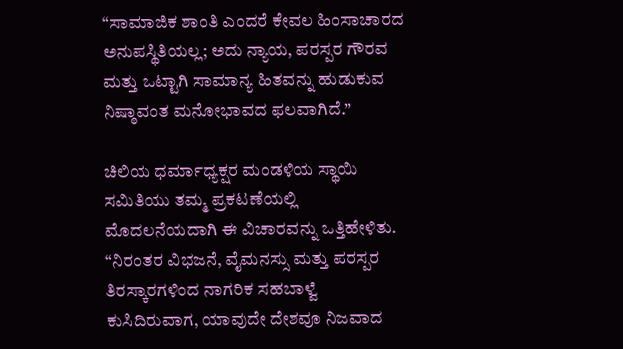“ಸಾಮಾಜಿಕ ಶಾಂತಿ ಎಂದರೆ ಕೇವಲ ಹಿಂಸಾಚಾರದ ಅನುಪಸ್ಥಿತಿಯಲ್ಲ; ಅದು ನ್ಯಾಯ, ಪರಸ್ಪರ ಗೌರವ ಮತ್ತು ಒಟ್ಟಾಗಿ ಸಾಮಾನ್ಯ ಹಿತವನ್ನು ಹುಡುಕುವ ನಿಷ್ಠಾವಂತ ಮನೋಭಾವದ ಫಲವಾಗಿದೆ.”

ಚಿಲಿಯ ಧರ್ಮಾಧ್ಯಕ್ಷರ ಮಂಡಳಿಯ ಸ್ಥಾಯಿ ಸಮಿತಿಯು ತಮ್ಮ ಪ್ರಕಟಣೆಯಲ್ಲಿ ಮೊದಲನೆಯದಾಗಿ ಈ ವಿಚಾರವನ್ನು ಒತ್ತಿಹೇಳಿತು. “ನಿರಂತರ ವಿಭಜನೆ, ವೈಮನಸ್ಸು ಮತ್ತು ಪರಸ್ಪರ ತಿರಸ್ಕಾರಗಳಿಂದ ನಾಗರಿಕ ಸಹಬಾಳ್ವೆ ಕುಸಿದಿರುವಾಗ, ಯಾವುದೇ ದೇಶವೂ ನಿಜವಾದ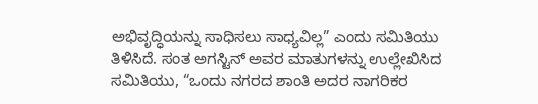ಅಭಿವೃದ್ಧಿಯನ್ನು ಸಾಧಿಸಲು ಸಾಧ್ಯವಿಲ್ಲ” ಎಂದು ಸಮಿತಿಯು ತಿಳಿಸಿದೆ. ಸಂತ ಅಗಸ್ಟಿನ್ ಅವರ ಮಾತುಗಳನ್ನು ಉಲ್ಲೇಖಿಸಿದ ಸಮಿತಿಯು, “ಒಂದು ನಗರದ ಶಾಂತಿ ಅದರ ನಾಗರಿಕರ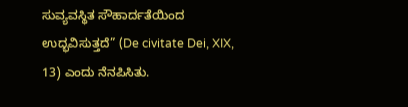ಸುವ್ಯವಸ್ಥಿತ ಸೌಹಾರ್ದತೆಯಿಂದ ಉದ್ಭವಿಸುತ್ತದೆ” (De civitate Dei, XIX, 13) ಎಂದು ನೆನಪಿಸಿತು.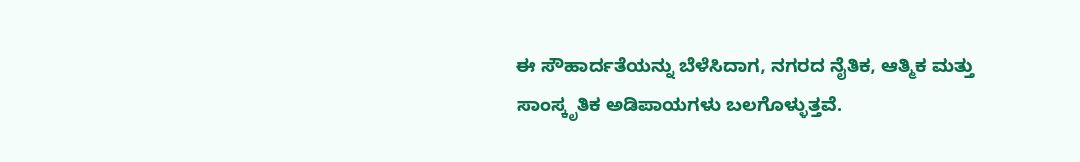ಈ ಸೌಹಾರ್ದತೆಯನ್ನು ಬೆಳೆಸಿದಾಗ, ನಗರದ ನೈತಿಕ, ಆತ್ಮಿಕ ಮತ್ತು ಸಾಂಸ್ಕೃತಿಕ ಅಡಿಪಾಯಗಳು ಬಲಗೊಳ್ಳುತ್ತವೆ.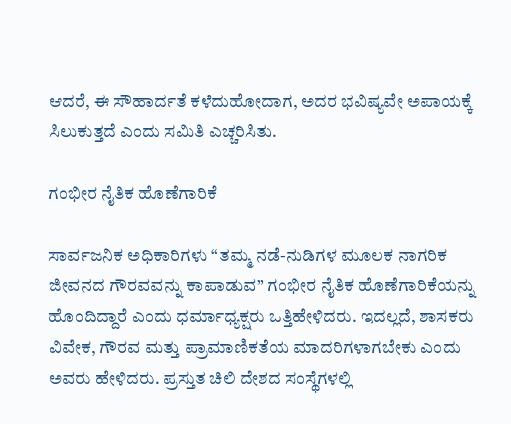ಆದರೆ, ಈ ಸೌಹಾರ್ದತೆ ಕಳೆದುಹೋದಾಗ, ಅದರ ಭವಿಷ್ಯವೇ ಅಪಾಯಕ್ಕೆ ಸಿಲುಕುತ್ತದೆ ಎಂದು ಸಮಿತಿ ಎಚ್ಚರಿಸಿತು.

ಗಂಭೀರ ನೈತಿಕ ಹೊಣೆಗಾರಿಕೆ

ಸಾರ್ವಜನಿಕ ಅಧಿಕಾರಿಗಳು “ತಮ್ಮ ನಡೆ-ನುಡಿಗಳ ಮೂಲಕ ನಾಗರಿಕ ಜೀವನದ ಗೌರವವನ್ನು ಕಾಪಾಡುವ” ಗಂಭೀರ ನೈತಿಕ ಹೊಣೆಗಾರಿಕೆಯನ್ನು ಹೊಂದಿದ್ದಾರೆ ಎಂದು ಧರ್ಮಾಧ್ಯಕ್ಷರು ಒತ್ತಿಹೇಳಿದರು. ಇದಲ್ಲದೆ, ಶಾಸಕರು ವಿವೇಕ, ಗೌರವ ಮತ್ತು ಪ್ರಾಮಾಣಿಕತೆಯ ಮಾದರಿಗಳಾಗಬೇಕು ಎಂದು ಅವರು ಹೇಳಿದರು. ಪ್ರಸ್ತುತ ಚಿಲಿ ದೇಶದ ಸಂಸ್ಥೆಗಳಲ್ಲಿ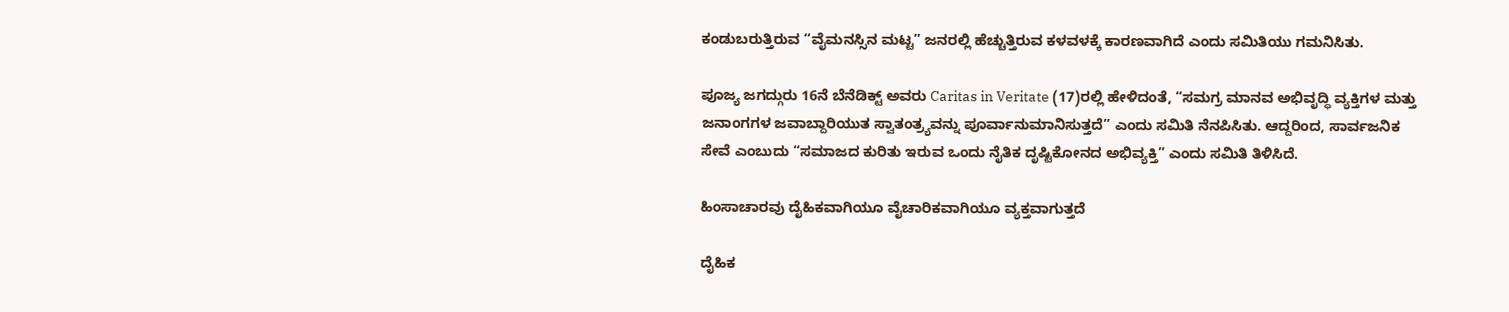ಕಂಡುಬರುತ್ತಿರುವ “ವೈಮನಸ್ಸಿನ ಮಟ್ಟ” ಜನರಲ್ಲಿ ಹೆಚ್ಚುತ್ತಿರುವ ಕಳವಳಕ್ಕೆ ಕಾರಣವಾಗಿದೆ ಎಂದು ಸಮಿತಿಯು ಗಮನಿಸಿತು.

ಪೂಜ್ಯ ಜಗದ್ಗುರು 16ನೆ ಬೆನೆಡಿಕ್ಟ್ ಅವರು Caritas in Veritate (17)ರಲ್ಲಿ ಹೇಳಿದಂತೆ, “ಸಮಗ್ರ ಮಾನವ ಅಭಿವೃದ್ಧಿ ವ್ಯಕ್ತಿಗಳ ಮತ್ತು ಜನಾಂಗಗಳ ಜವಾಬ್ದಾರಿಯುತ ಸ್ವಾತಂತ್ರ್ಯವನ್ನು ಪೂರ್ವಾನುಮಾನಿಸುತ್ತದೆ” ಎಂದು ಸಮಿತಿ ನೆನಪಿಸಿತು. ಆದ್ದರಿಂದ, ಸಾರ್ವಜನಿಕ ಸೇವೆ ಎಂಬುದು “ಸಮಾಜದ ಕುರಿತು ಇರುವ ಒಂದು ನೈತಿಕ ದೃಷ್ಟಿಕೋನದ ಅಭಿವ್ಯಕ್ತಿ” ಎಂದು ಸಮಿತಿ ತಿಳಿಸಿದೆ.

ಹಿಂಸಾಚಾರವು ದೈಹಿಕವಾಗಿಯೂ ವೈಚಾರಿಕವಾಗಿಯೂ ವ್ಯಕ್ತವಾಗುತ್ತದೆ

ದೈಹಿಕ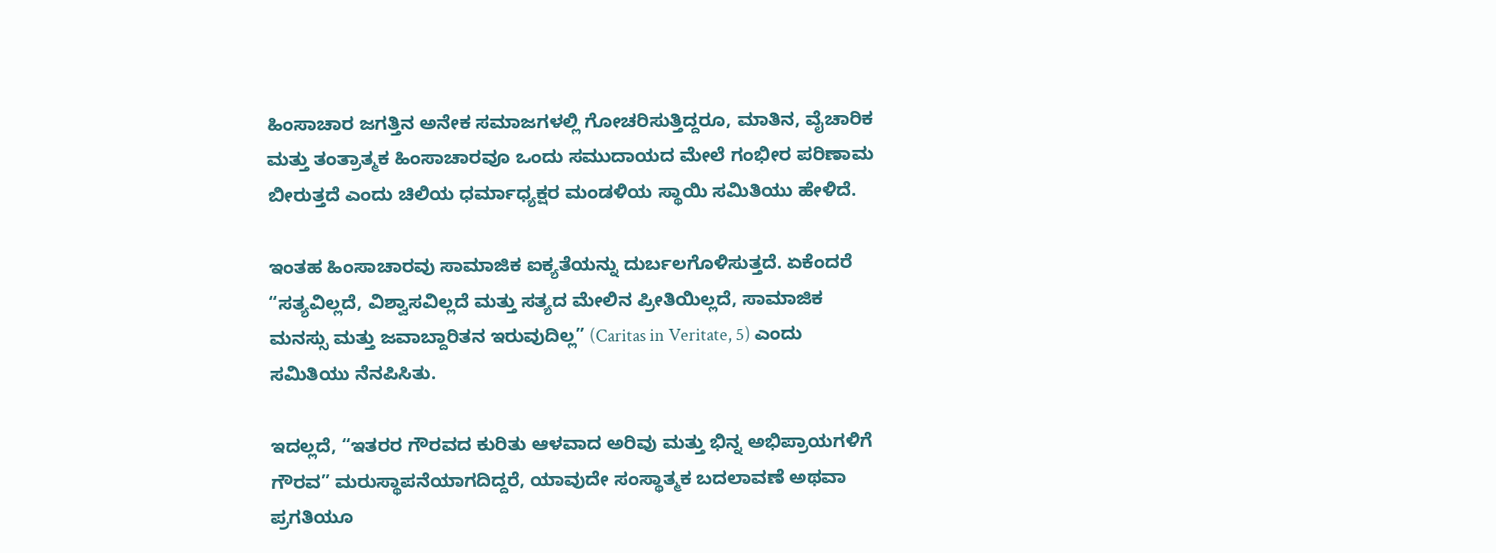ಹಿಂಸಾಚಾರ ಜಗತ್ತಿನ ಅನೇಕ ಸಮಾಜಗಳಲ್ಲಿ ಗೋಚರಿಸುತ್ತಿದ್ದರೂ, ಮಾತಿನ, ವೈಚಾರಿಕ ಮತ್ತು ತಂತ್ರಾತ್ಮಕ ಹಿಂಸಾಚಾರವೂ ಒಂದು ಸಮುದಾಯದ ಮೇಲೆ ಗಂಭೀರ ಪರಿಣಾಮ ಬೀರುತ್ತದೆ ಎಂದು ಚಿಲಿಯ ಧರ್ಮಾಧ್ಯಕ್ಷರ ಮಂಡಳಿಯ ಸ್ಥಾಯಿ ಸಮಿತಿಯು ಹೇಳಿದೆ.

ಇಂತಹ ಹಿಂಸಾಚಾರವು ಸಾಮಾಜಿಕ ಐಕ್ಯತೆಯನ್ನು ದುರ್ಬಲಗೊಳಿಸುತ್ತದೆ. ಏಕೆಂದರೆ “ಸತ್ಯವಿಲ್ಲದೆ, ವಿಶ್ವಾಸವಿಲ್ಲದೆ ಮತ್ತು ಸತ್ಯದ ಮೇಲಿನ ಪ್ರೀತಿಯಿಲ್ಲದೆ, ಸಾಮಾಜಿಕ ಮನಸ್ಸು ಮತ್ತು ಜವಾಬ್ದಾರಿತನ ಇರುವುದಿಲ್ಲ” (Caritas in Veritate, 5) ಎಂದು ಸಮಿತಿಯು ನೆನಪಿಸಿತು.

ಇದಲ್ಲದೆ, “ಇತರರ ಗೌರವದ ಕುರಿತು ಆಳವಾದ ಅರಿವು ಮತ್ತು ಭಿನ್ನ ಅಭಿಪ್ರಾಯಗಳಿಗೆ ಗೌರವ” ಮರುಸ್ಥಾಪನೆಯಾಗದಿದ್ದರೆ, ಯಾವುದೇ ಸಂಸ್ಥಾತ್ಮಕ ಬದಲಾವಣೆ ಅಥವಾ ಪ್ರಗತಿಯೂ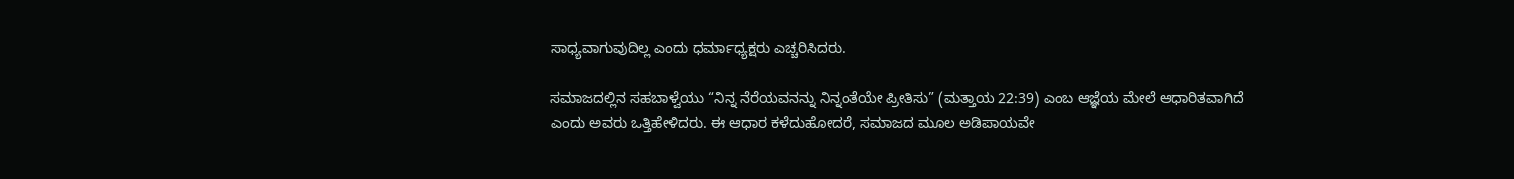ಸಾಧ್ಯವಾಗುವುದಿಲ್ಲ ಎಂದು ಧರ್ಮಾಧ್ಯಕ್ಷರು ಎಚ್ಚರಿಸಿದರು.

ಸಮಾಜದಲ್ಲಿನ ಸಹಬಾಳ್ವೆಯು “ನಿನ್ನ ನೆರೆಯವನನ್ನು ನಿನ್ನಂತೆಯೇ ಪ್ರೀತಿಸು” (ಮತ್ತಾಯ 22:39) ಎಂಬ ಆಜ್ಞೆಯ ಮೇಲೆ ಆಧಾರಿತವಾಗಿದೆ ಎಂದು ಅವರು ಒತ್ತಿಹೇಳಿದರು. ಈ ಆಧಾರ ಕಳೆದುಹೋದರೆ, ಸಮಾಜದ ಮೂಲ ಅಡಿಪಾಯವೇ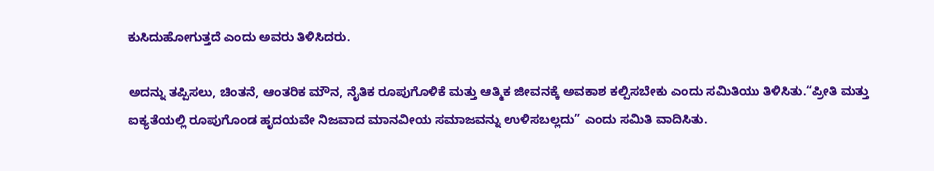ಕುಸಿದುಹೋಗುತ್ತದೆ ಎಂದು ಅವರು ತಿಳಿಸಿದರು.

ಅದನ್ನು ತಪ್ಪಿಸಲು, ಚಿಂತನೆ, ಆಂತರಿಕ ಮೌನ, ನೈತಿಕ ರೂಪುಗೊಳಿಕೆ ಮತ್ತು ಆತ್ಮಿಕ ಜೀವನಕ್ಕೆ ಅವಕಾಶ ಕಲ್ಪಿಸಬೇಕು ಎಂದು ಸಮಿತಿಯು ತಿಳಿಸಿತು.“ಪ್ರೀತಿ ಮತ್ತು ಐಕ್ಯತೆಯಲ್ಲಿ ರೂಪುಗೊಂಡ ಹೃದಯವೇ ನಿಜವಾದ ಮಾನವೀಯ ಸಮಾಜವನ್ನು ಉಳಿಸಬಲ್ಲದು” ಎಂದು ಸಮಿತಿ ವಾದಿಸಿತು.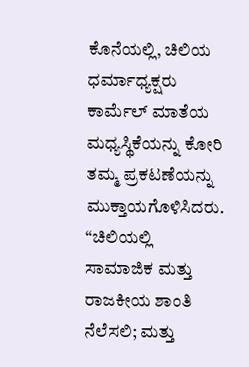ಕೊನೆಯಲ್ಲಿ, ಚಿಲಿಯ ಧರ್ಮಾಧ್ಯಕ್ಷರು ಕಾರ್ಮೆಲ್ ಮಾತೆಯ ಮಧ್ಯಸ್ಥಿಕೆಯನ್ನು ಕೋರಿ ತಮ್ಮ ಪ್ರಕಟಣೆಯನ್ನು ಮುಕ್ತಾಯಗೊಳಿಸಿದರು. “ಚಿಲಿಯಲ್ಲಿ ಸಾಮಾಜಿಕ ಮತ್ತು ರಾಜಕೀಯ ಶಾಂತಿ ನೆಲೆಸಲಿ; ಮತ್ತು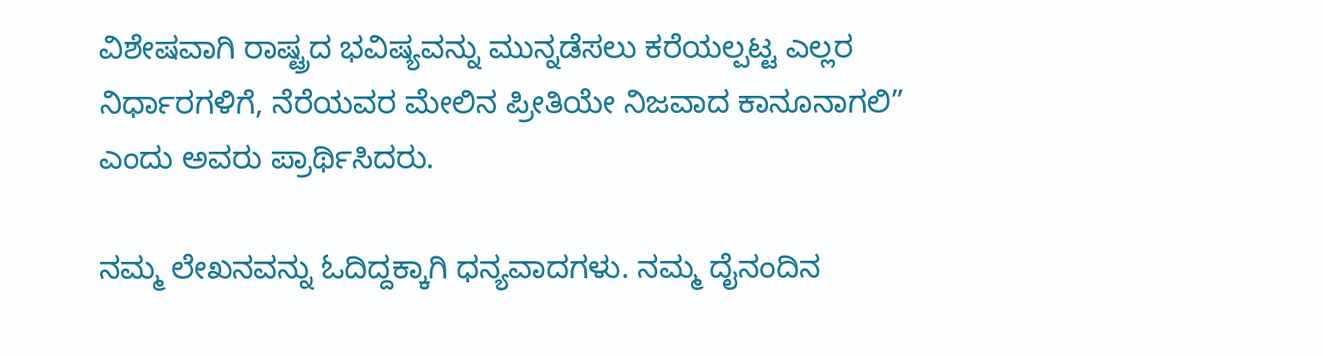ವಿಶೇಷವಾಗಿ ರಾಷ್ಟ್ರದ ಭವಿಷ್ಯವನ್ನು ಮುನ್ನಡೆಸಲು ಕರೆಯಲ್ಪಟ್ಟ ಎಲ್ಲರ ನಿರ್ಧಾರಗಳಿಗೆ, ನೆರೆಯವರ ಮೇಲಿನ ಪ್ರೀತಿಯೇ ನಿಜವಾದ ಕಾನೂನಾಗಲಿ” ಎಂದು ಅವರು ಪ್ರಾರ್ಥಿಸಿದರು.

ನಮ್ಮ ಲೇಖನವನ್ನು ಓದಿದ್ದಕ್ಕಾಗಿ ಧನ್ಯವಾದಗಳು. ನಮ್ಮ ದೈನಂದಿನ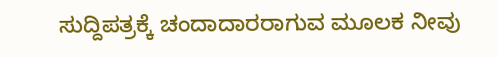ಸುದ್ದಿಪತ್ರಕ್ಕೆ ಚಂದಾದಾರರಾಗುವ ಮೂಲಕ ನೀವು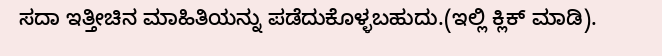ಸದಾ ಇತ್ತೀಚಿನ ಮಾಹಿತಿಯನ್ನು ಪಡೆದುಕೊಳ್ಳಬಹುದು.(ಇಲ್ಲಿ ಕ್ಲಿಕ್ ಮಾಡಿ).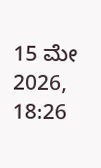15 ಮೇ 2026, 18:26